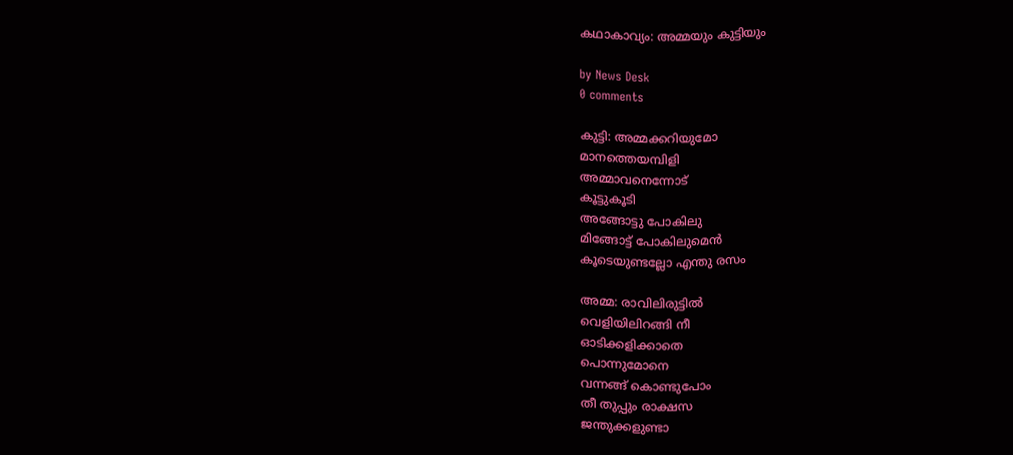കഥാകാവ്യം: അമ്മയും കുട്ടിയും

by News Desk
0 comments

കുട്ടി: അമ്മക്കറിയുമോ
മാനത്തെയമ്പിളി
അമ്മാവനെന്നോട്
കൂട്ടുകൂടി
അങ്ങോട്ടു പോകിലു
മിങ്ങോട്ട് പോകിലുമെൻ
കൂടെയുണ്ടല്ലോ എന്തു രസം

അമ്മ: രാവിലിരുട്ടിൽ
വെളിയിലിറങ്ങി നീ
ഓടിക്കളിക്കാതെ
പൊന്നുമോനെ
വന്നങ്ങ് കൊണ്ടുപോം
തീ തുപ്പും രാക്ഷസ
ജന്തുക്കളുണ്ടാ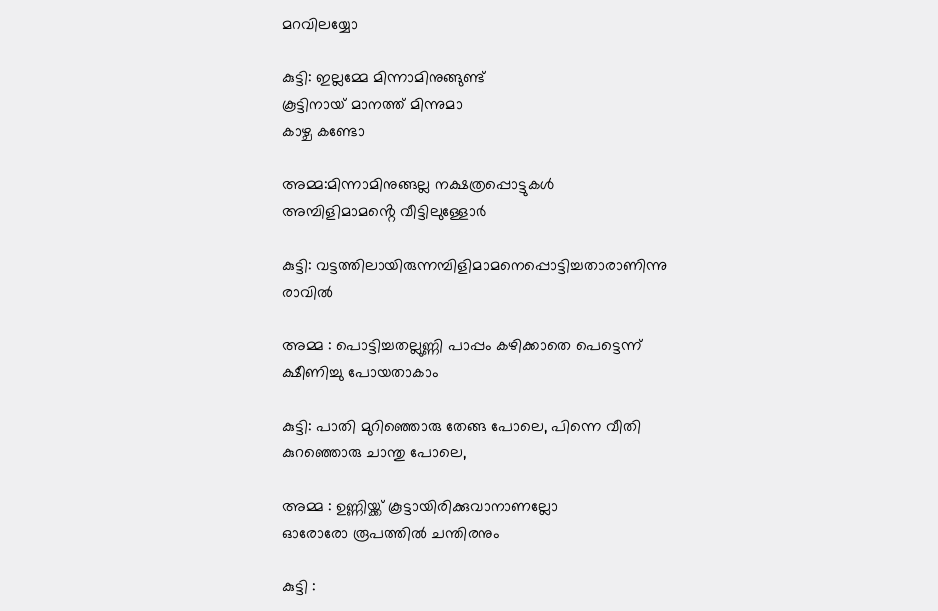മറവിലയ്യോ

കുട്ടി: ഇല്ലമ്മേ മിന്നാമിനുങ്ങുണ്ട്
കൂട്ടിനായ് മാനത്ത് മിന്നുമാ
കാഴ്ച കണ്ടോ

അമ്മ:മിന്നാമിനുങ്ങല്ല നക്ഷത്രപ്പൊട്ടുകൾ
അമ്പിളിമാമൻ്റെ വീട്ടിലുള്ളോർ

കുട്ടി: വട്ടത്തിലായിരുന്നമ്പിളിമാമനെപ്പൊട്ടിച്ചതാരാണിന്നു രാവിൽ

അമ്മ : പൊട്ടിച്ചതല്ലുണ്ണി പാപ്പം കഴിക്കാതെ പെട്ടെന്ന് ക്ഷീണിച്ചു പോയതാകാം

കുട്ടി: പാതി മുറിഞ്ഞൊരു തേങ്ങ പോലെ, പിന്നെ വീതി കുറഞ്ഞൊരു ചാന്തു പോലെ,

അമ്മ : ഉണ്ണിയ്ക്ക് കൂട്ടായിരിക്കുവാനാണല്ലോ
ഓരോരോ രൂപത്തിൽ ചന്തിരനും

കുട്ടി :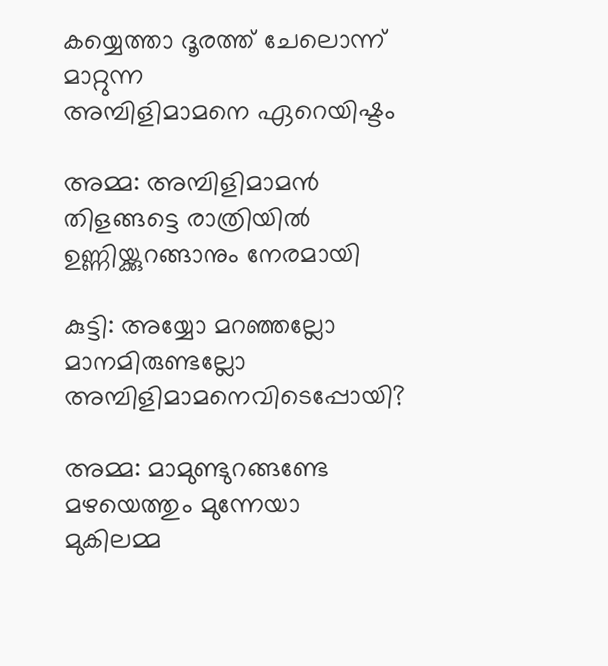കയ്യെത്താ ദൂരത്ത് ചേലൊന്ന് മാറ്റുന്ന
അമ്പിളിമാമനെ ഏറെയിഷ്ടം

അമ്മ: അമ്പിളിമാമൻ തിളങ്ങട്ടെ രാത്രിയിൽ ഉണ്ണിയ്ക്കുറങ്ങാനും നേരമായി

കുട്ടി: അയ്യോ മറഞ്ഞല്ലോ
മാനമിരുണ്ടല്ലോ
അമ്പിളിമാമനെവിടെപ്പോയി?

അമ്മ: മാമുണ്ടുറങ്ങണ്ടേ
മഴയെത്തും മുന്നേയാ
മുകിലമ്മ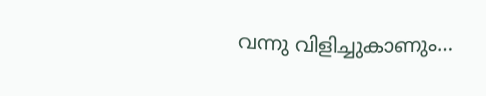വന്നു വിളിച്ചുകാണും…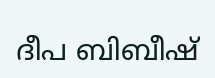ദീപ ബിബീഷ്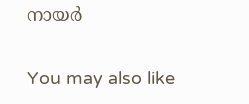നായർ

You may also like